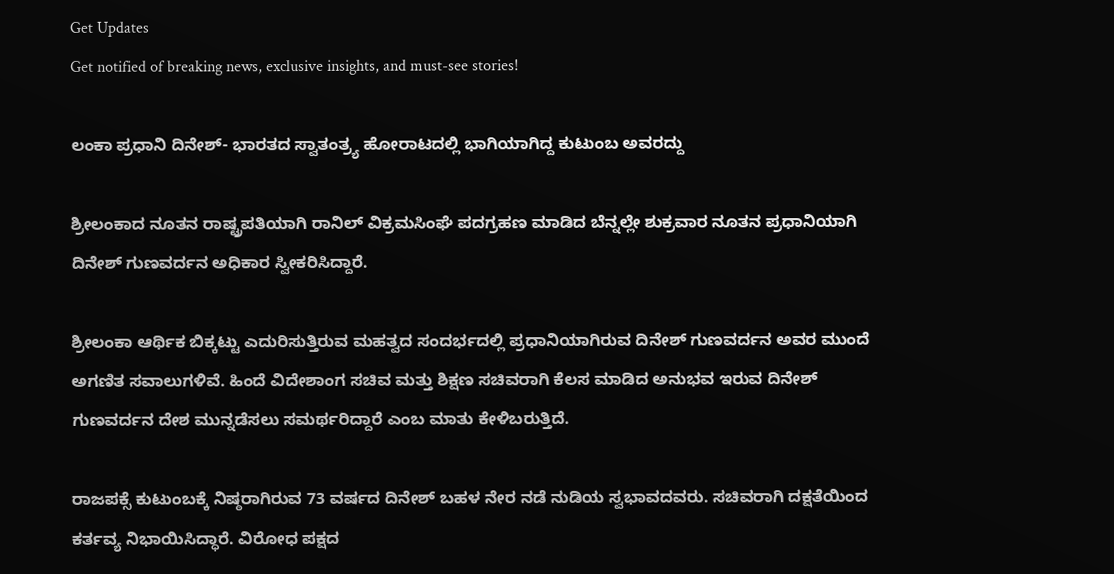Get Updates
Get notified of breaking news, exclusive insights, and must-see stories!

ಲಂಕಾ ಪ್ರಧಾನಿ ದಿನೇಶ್- ಭಾರತದ ಸ್ವಾತಂತ್ರ್ಯ ಹೋರಾಟದಲ್ಲಿ ಭಾಗಿಯಾಗಿದ್ದ ಕುಟುಂಬ ಅವರದ್ದು

ಶ್ರೀಲಂಕಾದ ನೂತನ ರಾಷ್ಟ್ರಪತಿಯಾಗಿ ರಾನಿಲ್ ವಿಕ್ರಮಸಿಂಘೆ ಪದಗ್ರಹಣ ಮಾಡಿದ ಬೆನ್ನಲ್ಲೇ ಶುಕ್ರವಾರ ನೂತನ ಪ್ರಧಾನಿಯಾಗಿ ದಿನೇಶ್ ಗುಣವರ್ದನ ಅಧಿಕಾರ ಸ್ವೀಕರಿಸಿದ್ದಾರೆ.

ಶ್ರೀಲಂಕಾ ಆರ್ಥಿಕ ಬಿಕ್ಕಟ್ಟು ಎದುರಿಸುತ್ತಿರುವ ಮಹತ್ವದ ಸಂದರ್ಭದಲ್ಲಿ ಪ್ರಧಾನಿಯಾಗಿರುವ ದಿನೇಶ್ ಗುಣವರ್ದನ ಅವರ ಮುಂದೆ ಅಗಣಿತ ಸವಾಲುಗಳಿವೆ. ಹಿಂದೆ ವಿದೇಶಾಂಗ ಸಚಿವ ಮತ್ತು ಶಿಕ್ಷಣ ಸಚಿವರಾಗಿ ಕೆಲಸ ಮಾಡಿದ ಅನುಭವ ಇರುವ ದಿನೇಶ್ ಗುಣವರ್ದನ ದೇಶ ಮುನ್ನಡೆಸಲು ಸಮರ್ಥರಿದ್ದಾರೆ ಎಂಬ ಮಾತು ಕೇಳಿಬರುತ್ತಿದೆ.

ರಾಜಪಕ್ಸೆ ಕುಟುಂಬಕ್ಕೆ ನಿಷ್ಠರಾಗಿರುವ 73 ವರ್ಷದ ದಿನೇಶ್ ಬಹಳ ನೇರ ನಡೆ ನುಡಿಯ ಸ್ವಭಾವದವರು. ಸಚಿವರಾಗಿ ದಕ್ಷತೆಯಿಂದ ಕರ್ತವ್ಯ ನಿಭಾಯಿಸಿದ್ಧಾರೆ. ವಿರೋಧ ಪಕ್ಷದ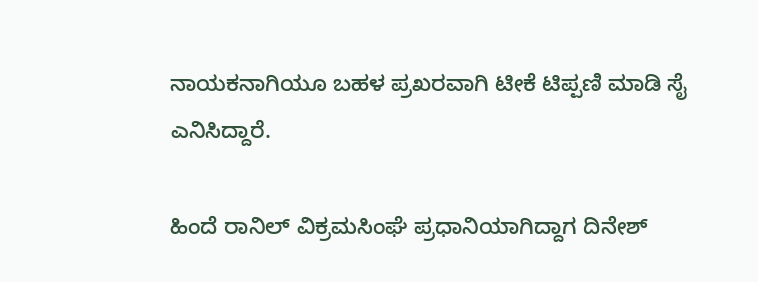ನಾಯಕನಾಗಿಯೂ ಬಹಳ ಪ್ರಖರವಾಗಿ ಟೀಕೆ ಟಿಪ್ಪಣಿ ಮಾಡಿ ಸೈ ಎನಿಸಿದ್ದಾರೆ.

ಹಿಂದೆ ರಾನಿಲ್ ವಿಕ್ರಮಸಿಂಘೆ ಪ್ರಧಾನಿಯಾಗಿದ್ದಾಗ ದಿನೇಶ್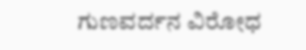ಗುಣವರ್ದನ ವಿರೋಧ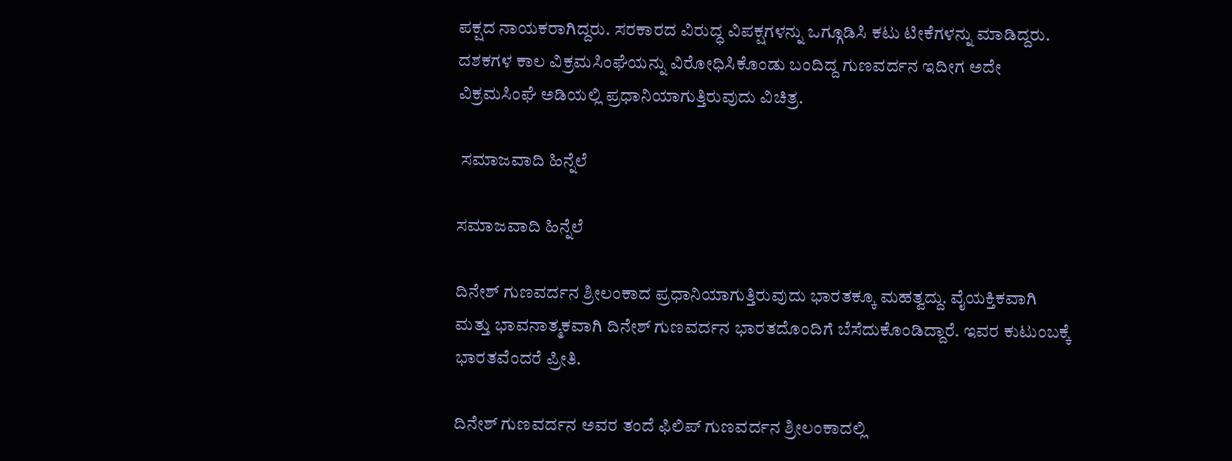ಪಕ್ಷದ ನಾಯಕರಾಗಿದ್ದರು. ಸರಕಾರದ ವಿರುದ್ಧ ವಿಪಕ್ಷಗಳನ್ನು ಒಗ್ಗೂಡಿಸಿ ಕಟು ಟೀಕೆಗಳನ್ನು ಮಾಡಿದ್ದರು. ದಶಕಗಳ ಕಾಲ ವಿಕ್ರಮಸಿಂಘೆಯನ್ನು ವಿರೋಧಿಸಿಕೊಂಡು ಬಂದಿದ್ದ ಗುಣವರ್ದನ ಇದೀಗ ಅದೇ ವಿಕ್ರಮಸಿಂಘೆ ಅಡಿಯಲ್ಲಿ ಪ್ರಧಾನಿಯಾಗುತ್ತಿರುವುದು ವಿಚಿತ್ರ.

 ಸಮಾಜವಾದಿ ಹಿನ್ನೆಲೆ

ಸಮಾಜವಾದಿ ಹಿನ್ನೆಲೆ

ದಿನೇಶ್ ಗುಣವರ್ದನ ಶ್ರೀಲಂಕಾದ ಪ್ರಧಾನಿಯಾಗುತ್ತಿರುವುದು ಭಾರತಕ್ಕೂ ಮಹತ್ವದ್ದು. ವೈಯಕ್ತಿಕವಾಗಿ ಮತ್ತು ಭಾವನಾತ್ಮಕವಾಗಿ ದಿನೇಶ್ ಗುಣವರ್ದನ ಭಾರತದೊಂದಿಗೆ ಬೆಸೆದುಕೊಂಡಿದ್ದಾರೆ. ಇವರ ಕುಟುಂಬಕ್ಕೆ ಭಾರತವೆಂದರೆ ಪ್ರೀತಿ.

ದಿನೇಶ್ ಗುಣವರ್ದನ ಅವರ ತಂದೆ ಫಿಲಿಪ್ ಗುಣವರ್ದನ ಶ್ರೀಲಂಕಾದಲ್ಲಿ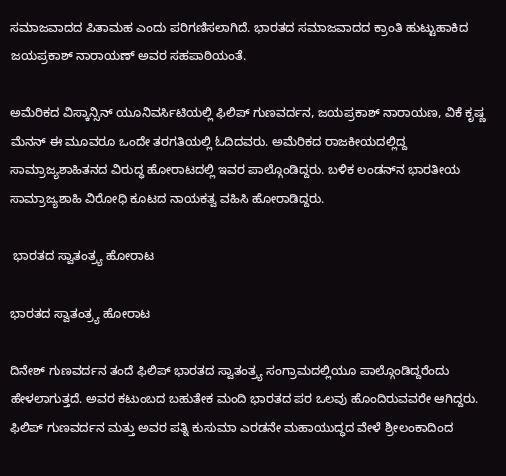ಸಮಾಜವಾದದ ಪಿತಾಮಹ ಎಂದು ಪರಿಗಣಿಸಲಾಗಿದೆ. ಭಾರತದ ಸಮಾಜವಾದದ ಕ್ರಾಂತಿ ಹುಟ್ಟುಹಾಕಿದ ಜಯಪ್ರಕಾಶ್ ನಾರಾಯಣ್ ಅವರ ಸಹಪಾಠಿಯಂತೆ.

ಅಮೆರಿಕದ ವಿಸ್ಕಾನ್ಸಿನ್ ಯೂನಿವರ್ಸಿಟಿಯಲ್ಲಿ ಫಿಲಿಪ್ ಗುಣವರ್ದನ, ಜಯಪ್ರಕಾಶ್ ನಾರಾಯಣ, ವಿಕೆ ಕೃಷ್ಣ ಮೆನನ್ ಈ ಮೂವರೂ ಒಂದೇ ತರಗತಿಯಲ್ಲಿ ಓದಿದವರು. ಅಮೆರಿಕದ ರಾಜಕೀಯದಲ್ಲಿದ್ದ ಸಾಮ್ರಾಜ್ಯಶಾಹಿತನದ ವಿರುದ್ಧ ಹೋರಾಟದಲ್ಲಿ ಇವರ ಪಾಲ್ಗೊಂಡಿದ್ದರು. ಬಳಿಕ ಲಂಡನ್‌ನ ಭಾರತೀಯ ಸಾಮ್ರಾಜ್ಯಶಾಹಿ ವಿರೋಧಿ ಕೂಟದ ನಾಯಕತ್ವ ವಹಿಸಿ ಹೋರಾಡಿದ್ದರು.

 ಭಾರತದ ಸ್ವಾತಂತ್ರ್ಯ ಹೋರಾಟ

ಭಾರತದ ಸ್ವಾತಂತ್ರ್ಯ ಹೋರಾಟ

ದಿನೇಶ್ ಗುಣವರ್ದನ ತಂದೆ ಫಿಲಿಪ್ ಭಾರತದ ಸ್ವಾತಂತ್ರ್ಯ ಸಂಗ್ರಾಮದಲ್ಲಿಯೂ ಪಾಲ್ಗೊಂಡಿದ್ದರೆಂದು ಹೇಳಲಾಗುತ್ತದೆ. ಅವರ ಕಟುಂಬದ ಬಹುತೇಕ ಮಂದಿ ಭಾರತದ ಪರ ಒಲವು ಹೊಂದಿರುವವರೇ ಆಗಿದ್ದರು. ಫಿಲಿಪ್ ಗುಣವರ್ದನ ಮತ್ತು ಅವರ ಪತ್ನಿ ಕುಸುಮಾ ಎರಡನೇ ಮಹಾಯುದ್ಧದ ವೇಳೆ ಶ್ರೀಲಂಕಾದಿಂದ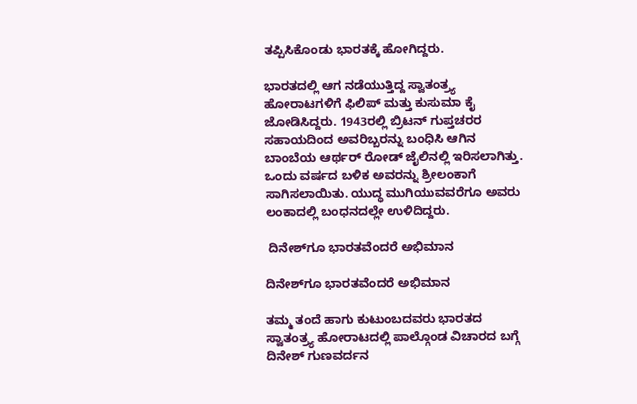ತಪ್ಪಿಸಿಕೊಂಡು ಭಾರತಕ್ಕೆ ಹೋಗಿದ್ದರು.

ಭಾರತದಲ್ಲಿ ಆಗ ನಡೆಯುತ್ತಿದ್ದ ಸ್ವಾತಂತ್ರ್ಯ ಹೋರಾಟಗಳಿಗೆ ಫಿಲಿಪ್ ಮತ್ತು ಕುಸುಮಾ ಕೈ ಜೋಡಿಸಿದ್ದರು. 1943ರಲ್ಲಿ ಬ್ರಿಟನ್ ಗುಪ್ತಚರರ ಸಹಾಯದಿಂದ ಅವರಿಬ್ಬರನ್ನು ಬಂಧಿಸಿ ಆಗಿನ ಬಾಂಬೆಯ ಆರ್ಥರ್ ರೋಡ್ ಜೈಲಿನಲ್ಲಿ ಇರಿಸಲಾಗಿತ್ತು. ಒಂದು ವರ್ಷದ ಬಳಿಕ ಅವರನ್ನು ಶ್ರೀಲಂಕಾಗೆ ಸಾಗಿಸಲಾಯಿತು. ಯುದ್ಧ ಮುಗಿಯುವವರೆಗೂ ಅವರು ಲಂಕಾದಲ್ಲಿ ಬಂಧನದಲ್ಲೇ ಉಳಿದಿದ್ದರು.

 ದಿನೇಶ್‌ಗೂ ಭಾರತವೆಂದರೆ ಅಭಿಮಾನ

ದಿನೇಶ್‌ಗೂ ಭಾರತವೆಂದರೆ ಅಭಿಮಾನ

ತಮ್ಮ ತಂದೆ ಹಾಗು ಕುಟುಂಬದವರು ಭಾರತದ ಸ್ವಾತಂತ್ರ್ಯ ಹೋರಾಟದಲ್ಲಿ ಪಾಲ್ಗೊಂಡ ವಿಚಾರದ ಬಗ್ಗೆ ದಿನೇಶ್ ಗುಣವರ್ದನ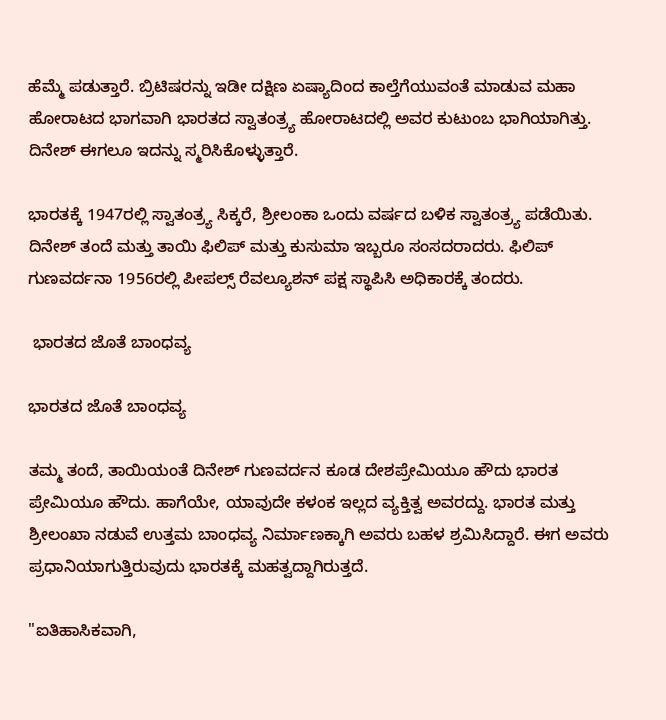ಹೆಮ್ಮೆ ಪಡುತ್ತಾರೆ. ಬ್ರಿಟಿಷರನ್ನು ಇಡೀ ದಕ್ಷಿಣ ಏಷ್ಯಾದಿಂದ ಕಾಲ್ತೆಗೆಯುವಂತೆ ಮಾಡುವ ಮಹಾ ಹೋರಾಟದ ಭಾಗವಾಗಿ ಭಾರತದ ಸ್ವಾತಂತ್ರ್ಯ ಹೋರಾಟದಲ್ಲಿ ಅವರ ಕುಟುಂಬ ಭಾಗಿಯಾಗಿತ್ತು. ದಿನೇಶ್ ಈಗಲೂ ಇದನ್ನು ಸ್ಮರಿಸಿಕೊಳ್ಳುತ್ತಾರೆ.

ಭಾರತಕ್ಕೆ 1947ರಲ್ಲಿ ಸ್ವಾತಂತ್ರ್ಯ ಸಿಕ್ಕರೆ, ಶ್ರೀಲಂಕಾ ಒಂದು ವರ್ಷದ ಬಳಿಕ ಸ್ವಾತಂತ್ರ್ಯ ಪಡೆಯಿತು. ದಿನೇಶ್ ತಂದೆ ಮತ್ತು ತಾಯಿ ಫಿಲಿಪ್ ಮತ್ತು ಕುಸುಮಾ ಇಬ್ಬರೂ ಸಂಸದರಾದರು. ಫಿಲಿಪ್ ಗುಣವರ್ದನಾ 1956ರಲ್ಲಿ ಪೀಪಲ್ಸ್ ರೆವಲ್ಯೂಶನ್ ಪಕ್ಷ ಸ್ಥಾಪಿಸಿ ಅಧಿಕಾರಕ್ಕೆ ತಂದರು.

 ಭಾರತದ ಜೊತೆ ಬಾಂಧವ್ಯ

ಭಾರತದ ಜೊತೆ ಬಾಂಧವ್ಯ

ತಮ್ಮ ತಂದೆ, ತಾಯಿಯಂತೆ ದಿನೇಶ್ ಗುಣವರ್ದನ ಕೂಡ ದೇಶಪ್ರೇಮಿಯೂ ಹೌದು ಭಾರತ ಪ್ರೇಮಿಯೂ ಹೌದು. ಹಾಗೆಯೇ, ಯಾವುದೇ ಕಳಂಕ ಇಲ್ಲದ ವ್ಯಕ್ತಿತ್ವ ಅವರದ್ದು. ಭಾರತ ಮತ್ತು ಶ್ರೀಲಂಖಾ ನಡುವೆ ಉತ್ತಮ ಬಾಂಧವ್ಯ ನಿರ್ಮಾಣಕ್ಕಾಗಿ ಅವರು ಬಹಳ ಶ್ರಮಿಸಿದ್ದಾರೆ. ಈಗ ಅವರು ಪ್ರಧಾನಿಯಾಗುತ್ತಿರುವುದು ಭಾರತಕ್ಕೆ ಮಹತ್ವದ್ದಾಗಿರುತ್ತದೆ.

"ಐತಿಹಾಸಿಕವಾಗಿ,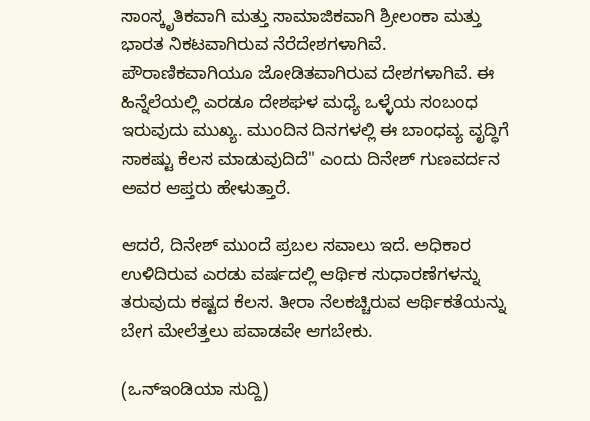ಸಾಂಸ್ಕೃತಿಕವಾಗಿ ಮತ್ತು ಸಾಮಾಜಿಕವಾಗಿ ಶ್ರೀಲಂಕಾ ಮತ್ತು ಭಾರತ ನಿಕಟವಾಗಿರುವ ನೆರೆದೇಶಗಳಾಗಿವೆ. ಪೌರಾಣಿಕವಾಗಿಯೂ ಜೋಡಿತವಾಗಿರುವ ದೇಶಗಳಾಗಿವೆ. ಈ ಹಿನ್ನೆಲೆಯಲ್ಲಿ ಎರಡೂ ದೇಶಘಳ ಮಧ್ಯೆ ಒಳ್ಳೆಯ ಸಂಬಂಧ ಇರುವುದು ಮುಖ್ಯ. ಮುಂದಿನ ದಿನಗಳಲ್ಲಿ ಈ ಬಾಂಧವ್ಯ ವೃದ್ಧಿಗೆ ಸಾಕಷ್ಟು ಕೆಲಸ ಮಾಡುವುದಿದೆ" ಎಂದು ದಿನೇಶ್ ಗುಣವರ್ದನ ಅವರ ಆಪ್ತರು ಹೇಳುತ್ತಾರೆ.

ಆದರೆ, ದಿನೇಶ್ ಮುಂದೆ ಪ್ರಬಲ ಸವಾಲು ಇದೆ. ಅಧಿಕಾರ ಉಳಿದಿರುವ ಎರಡು ವರ್ಷದಲ್ಲಿ ಆರ್ಥಿಕ ಸುಧಾರಣೆಗಳನ್ನು ತರುವುದು ಕಷ್ಟದ ಕೆಲಸ. ತೀರಾ ನೆಲಕಚ್ಚಿರುವ ಆರ್ಥಿಕತೆಯನ್ನು ಬೇಗ ಮೇಲೆತ್ತಲು ಪವಾಡವೇ ಆಗಬೇಕು.

(ಒನ್ಇಂಡಿಯಾ ಸುದ್ದಿ)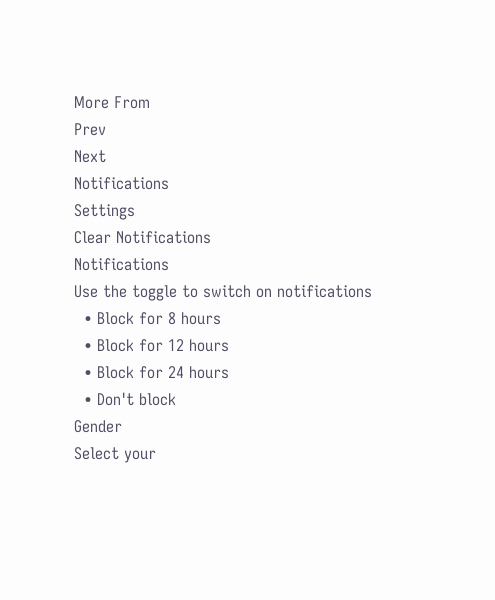More From
Prev
Next
Notifications
Settings
Clear Notifications
Notifications
Use the toggle to switch on notifications
  • Block for 8 hours
  • Block for 12 hours
  • Block for 24 hours
  • Don't block
Gender
Select your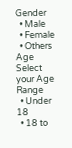Gender
  • Male
  • Female
  • Others
Age
Select your Age Range
  • Under 18
  • 18 to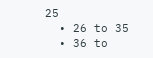25
  • 26 to 35
  • 36 to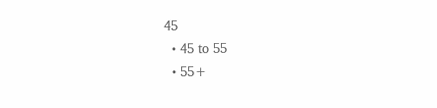45
  • 45 to 55
  • 55+